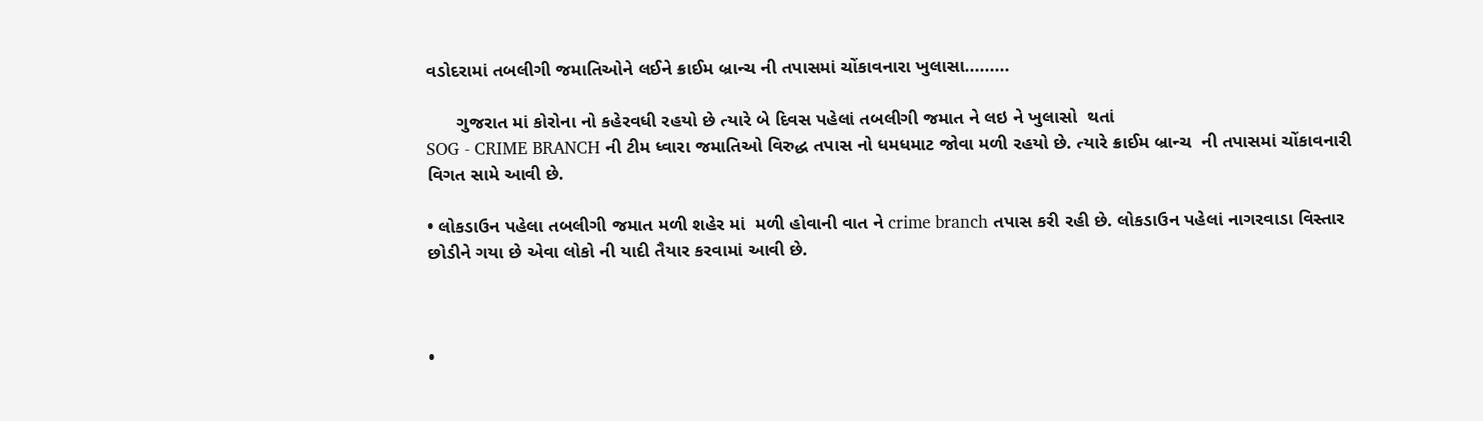વડોદરામાં તબલીગી જમાતિઓને લઈને ક્રાઈમ બ્રાન્ચ ની તપાસમાં ચોંકાવનારા ખુલાસા.........

      ગુજરાત માં કોરોના નો કહેરવધી રહયો છે ત્યારે બે દિવસ પહેલાં તબલીગી જમાત ને લઇ ને ખુલાસો  થતાં
SOG - CRIME BRANCH ની ટીમ ધ્વારા જમાતિઓ વિરુદ્ધ તપાસ નો ધમધમાટ જોવા મળી રહયો છે. ત્યારે ક્રાઈમ બ્રાન્ચ  ની તપાસમાં ચોંકાવનારી વિગત સામે આવી છે.

• લોકડાઉન પહેલા તબલીગી જમાત મળી શહેર માં  મળી હોવાની વાત ને crime branch તપાસ કરી રહી છે. લોકડાઉન પહેલાં નાગરવાડા વિસ્તાર છોડીને ગયા છે એવા લોકો ની યાદી તૈયાર કરવામાં આવી છે.



•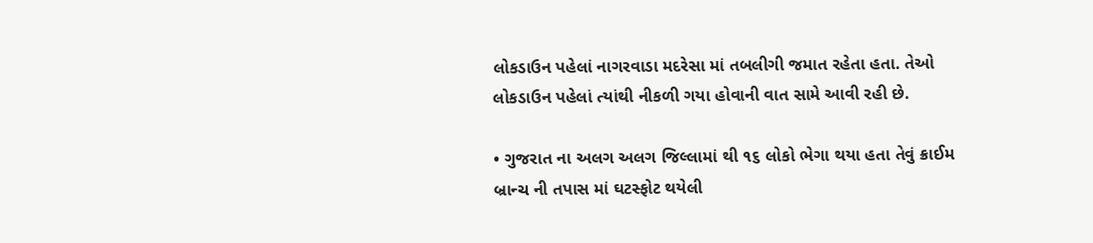લોકડાઉન પહેલાં નાગરવાડા મદરેસા માં તબલીગી જમાત રહેતા હતા. તેઓ લોકડાઉન પહેલાં ત્યાંથી નીકળી ગયા હોવાની વાત સામે આવી રહી છે.

• ગુજરાત ના અલગ અલગ જિલ્લામાં થી ૧૬ લોકો ભેગા થયા હતા તેવું ક્રાઈમ બ્રાન્ચ ની તપાસ માં ઘટસ્ફોટ થયેલી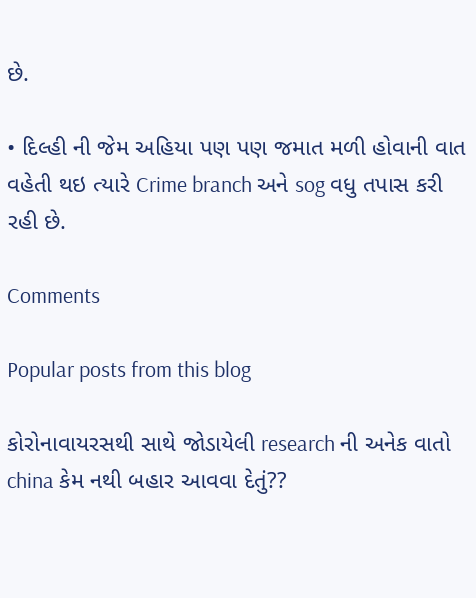છે.

• દિલ્હી ની જેમ અહિયા પણ પણ જમાત મળી હોવાની વાત વહેતી થઇ ત્યારે Crime branch અને sog વધુ તપાસ કરી રહી છે.

Comments

Popular posts from this blog

કોરોનાવાયરસથી સાથે જોડાયેલી research ની અનેક વાતો china કેમ નથી બહાર આવવા દેતું??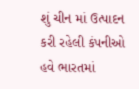શું ચીન માં ઉત્પાદન કરી રહેલી કંપનીઓ હવે ભારતમાં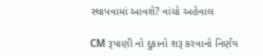સ્થાપવામાં આવશે? વાંચો અહેવાલ

CM રૂપાણી નો દુકાનો શરૂ કરવાનો નિર્ણય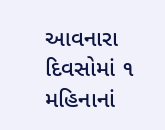આવનારા દિવસોમાં ૧ મહિનાનાં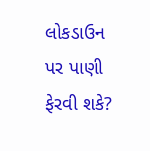લોકડાઉન પર પાણી ફેરવી શકે?